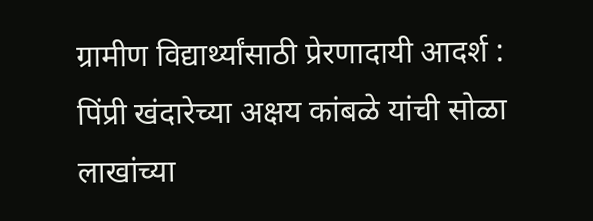ग्रामीण विद्यार्थ्यांसाठी प्रेरणादायी आदर्श : पिंप्री खंदारेच्या अक्षय कांबळे यांची सोळा लाखांच्या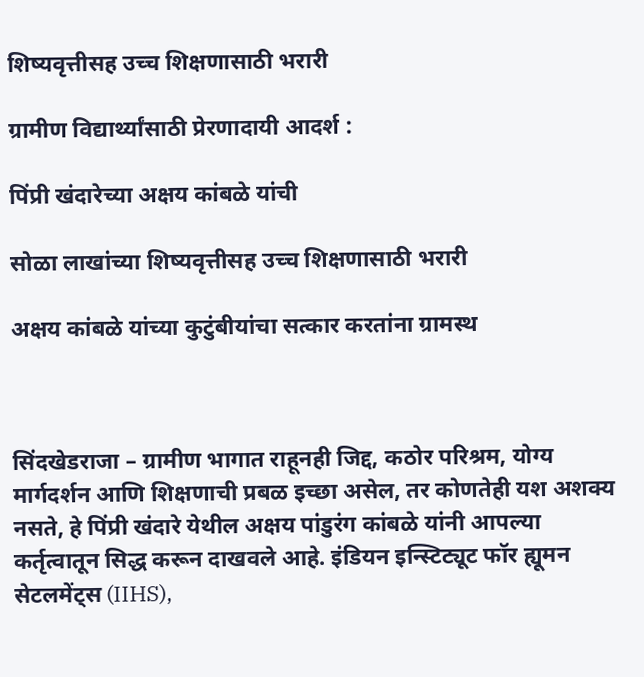शिष्यवृत्तीसह उच्च शिक्षणासाठी भरारी

ग्रामीण विद्यार्थ्यांसाठी प्रेरणादायी आदर्श :

पिंप्री खंदारेच्या अक्षय कांबळे यांची

सोळा लाखांच्या शिष्यवृत्तीसह उच्च शिक्षणासाठी भरारी

अक्षय कांबळे यांच्या कुटुंबीयांचा सत्कार करतांना ग्रामस्थ



सिंदखेडराजा – ग्रामीण भागात राहूनही जिद्द, कठोर परिश्रम, योग्य मार्गदर्शन आणि शिक्षणाची प्रबळ इच्छा असेल, तर कोणतेही यश अशक्य नसते, हे पिंप्री खंदारे येथील अक्षय पांडुरंग कांबळे यांनी आपल्या कर्तृत्वातून सिद्ध करून दाखवले आहे. इंडियन इन्स्टिट्यूट फॉर ह्यूमन सेटलमेंट्स (IIHS),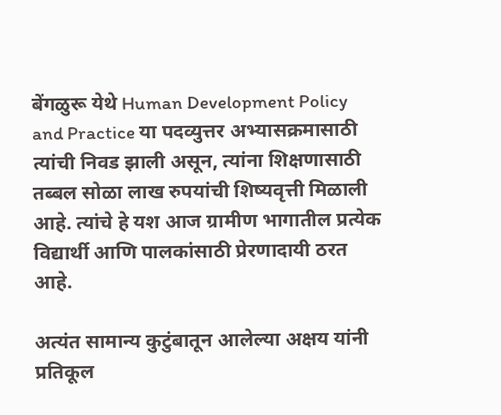बेंगळुरू येथे Human Development Policy and Practice या पदव्युत्तर अभ्यासक्रमासाठी त्यांची निवड झाली असून, त्यांना शिक्षणासाठी तब्बल सोळा लाख रुपयांची शिष्यवृत्ती मिळाली आहे. त्यांचे हे यश आज ग्रामीण भागातील प्रत्येक विद्यार्थी आणि पालकांसाठी प्रेरणादायी ठरत आहे.

अत्यंत सामान्य कुटुंबातून आलेल्या अक्षय यांनी प्रतिकूल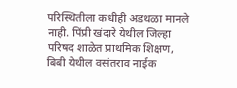परिस्थितीला कधीही अडथळा मानले नाही. पिंप्री खंदारे येथील जिल्हा परिषद शाळेत प्राथमिक शिक्षण, बिबी येथील वसंतराव नाईक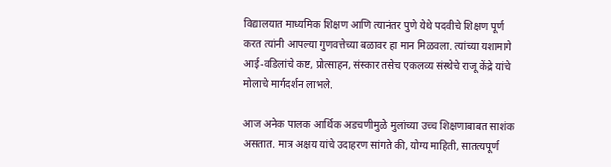विद्यालयात माध्यमिक शिक्षण आणि त्यानंतर पुणे येथे पदवीचे शिक्षण पूर्ण करत त्यांनी आपल्या गुणवत्तेच्या बळावर हा मान मिळवला. त्यांच्या यशामागे आई-वडिलांचे कष्ट, प्रोत्साहन, संस्कार तसेच एकलव्य संस्थेचे राजू केंद्रे यांचे मोलाचे मार्गदर्शन लाभले.

आज अनेक पालक आर्थिक अडचणीमुळे मुलांच्या उच्च शिक्षणाबाबत साशंक असतात. मात्र अक्षय यांचे उदाहरण सांगते की, योग्य माहिती, सातत्यपूर्ण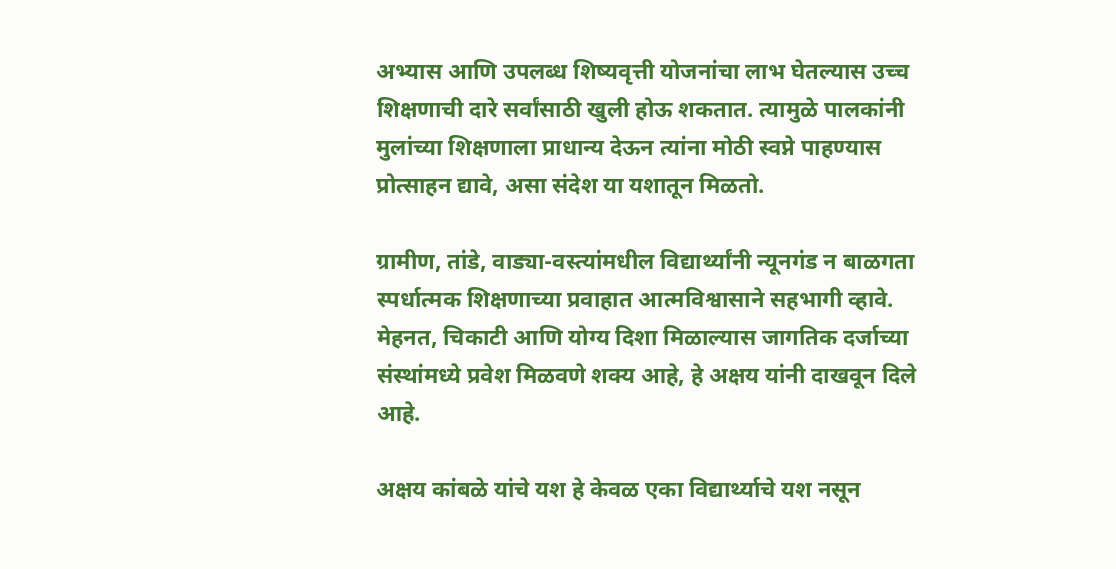अभ्यास आणि उपलब्ध शिष्यवृत्ती योजनांचा लाभ घेतल्यास उच्च शिक्षणाची दारे सर्वांसाठी खुली होऊ शकतात. त्यामुळे पालकांनी मुलांच्या शिक्षणाला प्राधान्य देऊन त्यांना मोठी स्वप्ने पाहण्यास प्रोत्साहन द्यावे, असा संदेश या यशातून मिळतो.

ग्रामीण, तांडे, वाड्या-वस्त्यांमधील विद्यार्थ्यांनी न्यूनगंड न बाळगता स्पर्धात्मक शिक्षणाच्या प्रवाहात आत्मविश्वासाने सहभागी व्हावे. मेहनत, चिकाटी आणि योग्य दिशा मिळाल्यास जागतिक दर्जाच्या संस्थांमध्ये प्रवेश मिळवणे शक्य आहे, हे अक्षय यांनी दाखवून दिले आहे.

अक्षय कांबळे यांचे यश हे केवळ एका विद्यार्थ्याचे यश नसून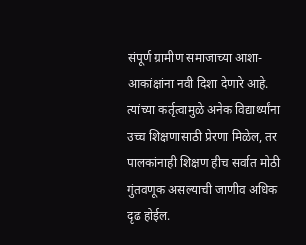संपूर्ण ग्रामीण समाजाच्या आशा-आकांक्षांना नवी दिशा देणारे आहे. त्यांच्या कर्तृत्वामुळे अनेक विद्यार्थ्यांना उच्च शिक्षणासाठी प्रेरणा मिळेल, तर पालकांनाही शिक्षण हीच सर्वात मोठी गुंतवणूक असल्याची जाणीव अधिक दृढ होईल.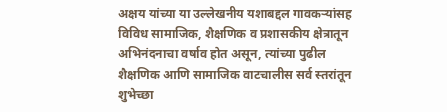अक्षय यांच्या या उल्लेखनीय यशाबद्दल गावकऱ्यांसह विविध सामाजिक, शैक्षणिक व प्रशासकीय क्षेत्रातून अभिनंदनाचा वर्षाव होत असून, त्यांच्या पुढील शैक्षणिक आणि सामाजिक वाटचालीस सर्व स्तरांतून शुभेच्छा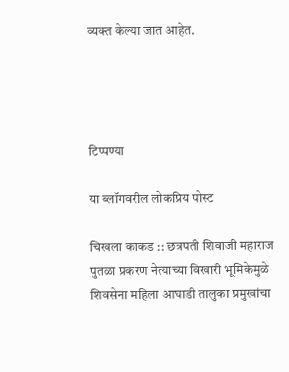व्यक्त केल्या जात आहेत.




टिप्पण्या

या ब्लॉगवरील लोकप्रिय पोस्ट

चिखला काकड :: छत्रपती शिवाजी महाराज पुतळा प्रकरण नेत्याच्या विखारी भूमिकेमुळे शिवसेना महिला आघाडी तालुका प्रमुखांचा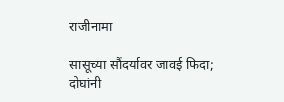राजीनामा

सासूच्या सौंदर्यावर जावई फिदा; दोघांनी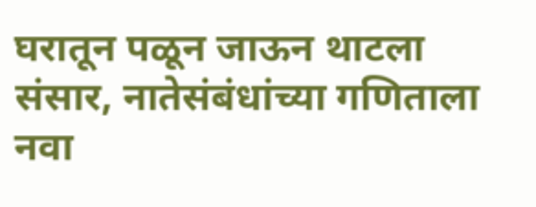घरातून पळून जाऊन थाटला संसार, नातेसंबंधांच्या गणिताला नवा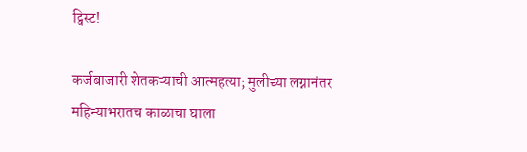ट्विस्ट!

कर्जबाजारी शेतकऱ्याची आत्महत्या; मुलीच्या लग्नानंतर महिन्याभरातच काळाचा घाला